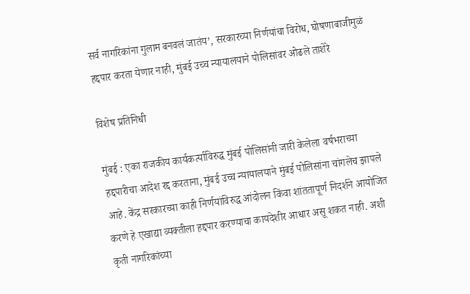सर्व नागरिकांना गुलाम बनवलं जातंय’, सरकारच्या निर्णयांचा विरोध, घोषणाबाजीमुळं हद्दपार करता येणार नाही, मुंबई उच्च न्यायालयाने पोलिसांवर ओढले ताशेरे

विशेष प्रतिनिधी

मुंबई : एका राजकीय कार्यकर्त्याविरुद्ध मुंबई पोलिसांनी जारी केलेला वर्षभराच्या हद्दपारीचा आदेश रद्द करताना, मुंबई उच्च न्यायालयाने मुंबई पोलिसांना चांगलेच झापले आहे. केंद्र सरकारच्या काही निर्णयांविरुद्ध आंदोलन किंवा शांततापूर्ण निदर्शने आयोजित करणे हे एखाद्या व्यक्तीला हद्दपार करण्याचा कायदेशीर आधार असू शकत नाही. अशी कृती नागरिकांच्या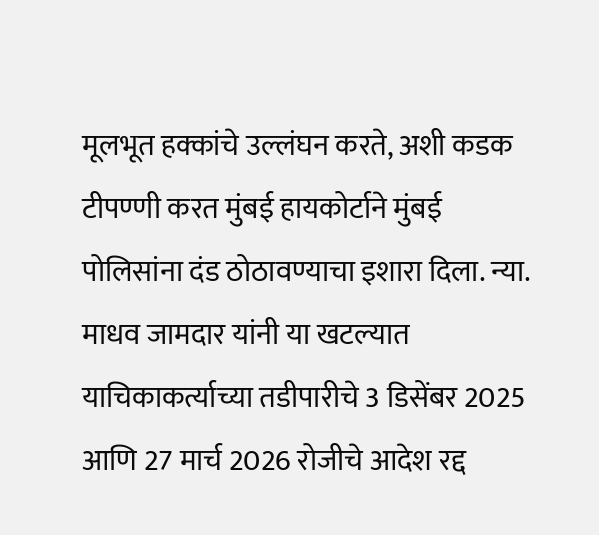मूलभूत हक्कांचे उल्लंघन करते, अशी कडक टीपण्णी करत मुंबई हायकोर्टाने मुंबई पोलिसांना दंड ठोठावण्याचा इशारा दिला. न्या. माधव जामदार यांनी या खटल्यात याचिकाकर्त्याच्या तडीपारीचे 3 डिसेंबर 2025 आणि 27 मार्च 2026 रोजीचे आदेश रद्द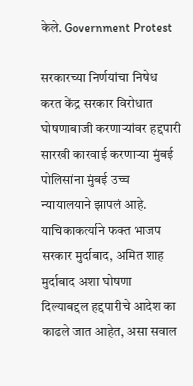केले. Government Protest

सरकारच्या निर्णयांचा निषेध करत केंद्र सरकार विरोधात घोषणाबाजी करणाऱ्यांवर हद्दपारी सारखी कारवाई करणाऱ्या मुंबई पोलिसांना मुंबई उच्च न्यायालयाने झापलं आहे. याचिकाकर्त्याने फक्त भाजप सरकार मुर्दाबाद, अमित शाह मुर्दाबाद अशा घोषणा दिल्याबद्दल हद्दपारीचे आदेश का काढले जात आहेत, असा सवाल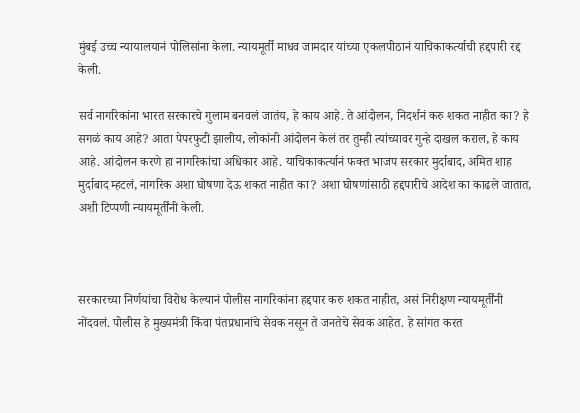मुंबई उच्च न्यायालयानं पोलिसांना केला. न्यायमूर्ती माधव जामदार यांच्या एकलपीठानं याचिकाकर्त्याची हद्दपारी रद्द केली.

सर्व नागरिकांना भारत सरकारचे गुलाम बनवलं जातंय, हे काय आहे. ते आंदोलन, निदर्शनं करु शकत नाहीत का? हे सगळं काय आहे? आता पेपरफुटी झालीय, लोकांनी आंदोलन केलं तर तुम्ही त्यांच्यावर गुन्हे दाखल कराल, हे काय आहे. आंदोलन करणे हा नागरिकांचा अधिकार आहे. याचिकाकर्त्यानं फक्त भाजप सरकार मुर्दाबाद, अमित शाह मुर्दाबाद म्हटलं, नागरिक अशा घोषणा देऊ शकत नाहीत का? अशा घोषणांसाठी हद्दपारीचे आदेश का काढले जातात, अशी टिप्पणी न्यायमूर्तींनी केली.



सरकारच्या निर्णयांचा विरोध केल्यानं पोलीस नागरिकांना हद्दपार करु शकत नाहीत, असं निरीक्षण न्यायमूर्तींनी नोंदवलं. पोलीस हे मुख्यमंत्री किंवा पंतप्रधानांचे सेवक नसून ते जनतेचे सेवक आहेत. हे सांगत करत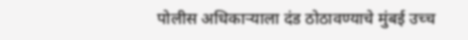पोलीस अधिकाऱ्याला दंड ठोठावण्याचे मुंबई उच्च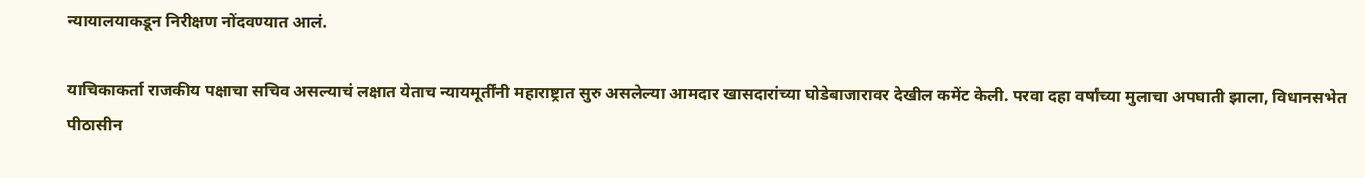न्यायालयाकडून निरीक्षण नोंदवण्यात आलं.

याचिकाकर्ता राजकीय पक्षाचा सचिव असल्याचं लक्षात येताच न्यायमूर्तींनी महाराष्ट्रात सुरु असलेल्या आमदार खासदारांच्या घोडेबाजारावर देखील कमेंट केली. परवा दहा वर्षांच्या मुलाचा अपघाती झाला, विधानसभेत पीठासीन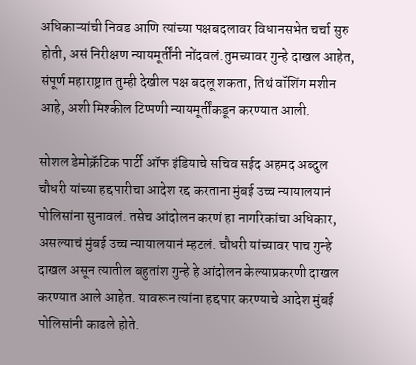अधिकाऱ्यांची निवड आणि त्यांच्या पक्षबदलावर विधानसभेत चर्चा सुरु होती, असं निरीक्षण न्यायमूर्तींनी नोंदवलं.तुमच्यावर गुन्हे दाखल आहेत, संपूर्ण महाराष्ट्रात तुम्ही देखील पक्ष बदलू शकता, तिथं वॉशिंग मशीन आहे, अशी मिश्कील टिप्पणी न्यायमूर्तींकडून करण्यात आली.

सोशल डेमोक्रॅटिक पार्टी ऑफ इंडियाचे सचिव सईद अहमद अब्दुल चौधरी यांच्या हद्दपारीचा आदेश रद्द करताना मुंबई उच्च न्यायालयानं पोलिसांना सुनावलं. तसेच आंदोलन करणं हा नागरिकांचा अधिकार, असल्याचं मुंबई उच्च न्यायालयानं म्हटलं. चौधरी यांच्यावर पाच गुन्हे दाखल असून त्यातील बहुतांश गुन्हे हे आंदोलन केल्याप्रकरणी दाखल करण्यात आले आहेत. यावरून त्यांना हद्दपार करण्याचे आदेश मुंबई पोलिसांनी काढले होते.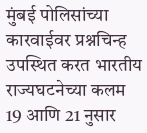मुंबई पोलिसांच्या कारवाईवर प्रश्नचिन्ह उपस्थित करत भारतीय राज्यघटनेच्या कलम 19 आणि 21 नुसार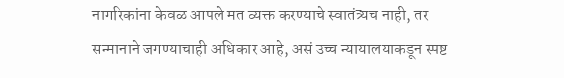नागरिकांना केवळ आपले मत व्यक्त करण्याचे स्वातंत्र्यच नाही, तर सन्मानाने जगण्याचाही अधिकार आहे, असं उच्च न्यायालयाकडून स्पष्ट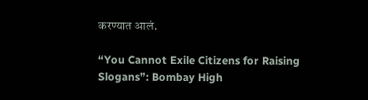करण्यात आलं.

“You Cannot Exile Citizens for Raising Slogans”: Bombay High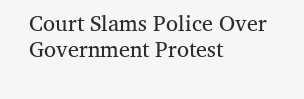Court Slams Police Over Government Protest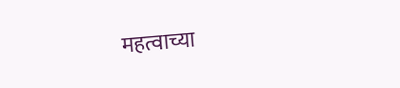महत्वाच्या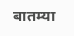बातम्या